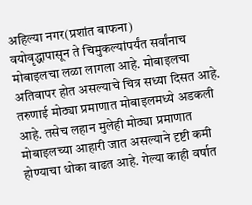अहिल्या नगर(प्रशांत बाफना)
वयोवृद्धापासून ते चिमुकल्यांपर्यंत सर्वांनाच मोबाइलचा लळा लागला आहे. मोबाइलचा अतिवापर होत असल्याचे चित्र सध्या दिसत आहे. तरुणाई मोठ्या प्रमाणात मोबाइलमध्ये अडकली आहे. तसेच लहान मुलेही मोठ्या प्रमाणात मोबाइलच्या आहारी जात असल्याने दृष्टी कमी होण्याचा धोका वाढत आहे. गेल्या काही वर्षात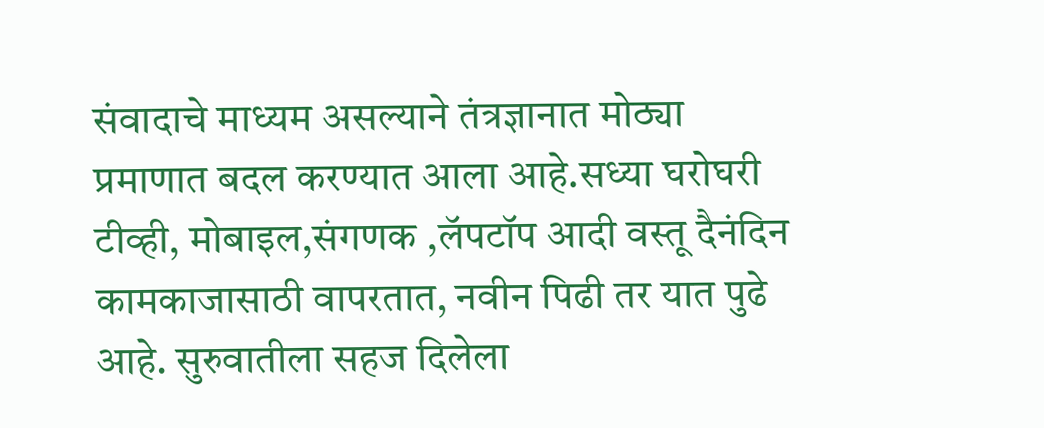संवादाचे माध्यम असल्याने तंत्रज्ञानात मोठ्या प्रमाणात बदल करण्यात आला आहे.सध्या घरोघरी टीव्ही, मोबाइल,संगणक ,लॅपटॉप आदी वस्तू दैनंदिन कामकाजासाठी वापरतात, नवीन पिढी तर यात पुढे आहे. सुरुवातीला सहज दिलेला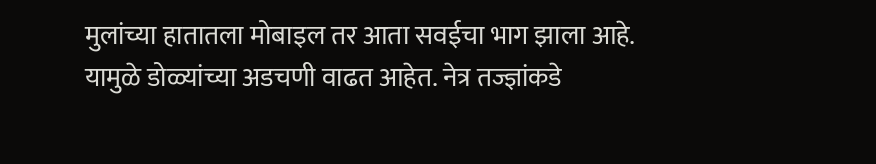मुलांच्या हातातला मोबाइल तर आता सवईचा भाग झाला आहे. यामुळे डोळ्यांच्या अडचणी वाढत आहेत. नेत्र तज्ज्ञांकडे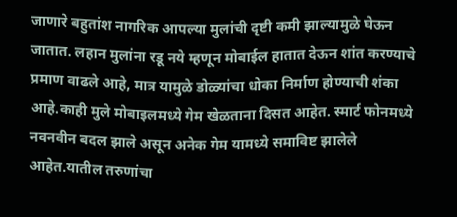जाणारे बहुतांश नागरिक आपल्या मुलांची दृष्टी कमी झाल्यामुळे घेऊन जातात. लहान मुलांना रडू नये म्हणून मोबाईल हातात देऊन शांत करण्याचे प्रमाण वाढले आहे, मात्र यामुळे डोळ्यांचा धोका निर्माण होण्याची शंका आहे.काही मुले मोबाइलमध्ये गेम खेळताना दिसत आहेत. स्मार्ट फोनमध्ये नवनवीन बदल झाले असून अनेक गेम यामध्ये समाविष्ट झालेले आहेत.यातील तरुणांचा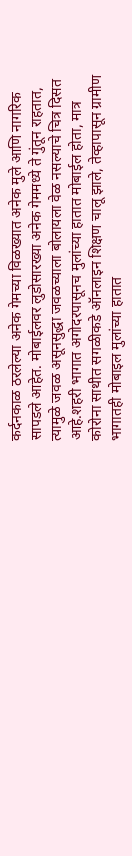कर्दनकाळ ठरलेल्या अनेक गेमच्या विळख्यात अनेक मुले आणि नागरिक सापडले आहेत. मोबाईलवर लुडोसारख्या अनेक गेममध्ये ते गुंतून राहतात, त्यामुळे जवळ असूनसुद्धा जवळच्याला बोलायला वेळ नसल्याचे चित्र दिसत आहे.शहरी भागात अगोदरपासूनच मुलांच्या हातात मोबाईल होता, मात्र कोरोना साथीत सगळीकडे ऑनलाइन शिक्षण चालू झाले, तेव्हापासून ग्रामीण भागातही मोबाइल मुलांच्या हातात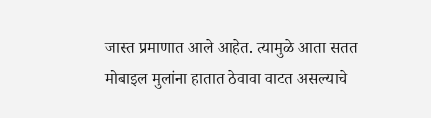जास्त प्रमाणात आले आहेत. त्यामुळे आता सतत मोबाइल मुलांना हातात ठेवावा वाटत असल्याचे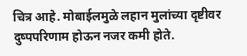चित्र आहे. मोबाईलमुळे लहान मुलांच्या दृष्टीवर दुष्पपरिणाम होऊन नजर कमी होते.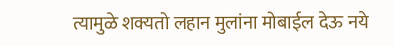त्यामुळे शक्यतो लहान मुलांना मोबाईल देऊ नये